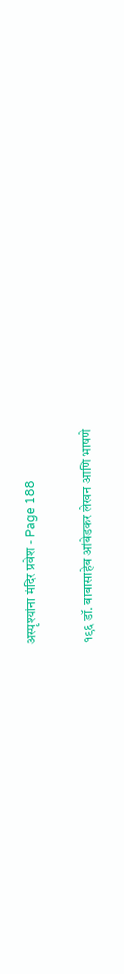अस्पृश्यांना मंदिर प्रवेश - Page 188

१९६ डॉ. बाबासाहेब आंबेडकर लेखन आणि भाषणे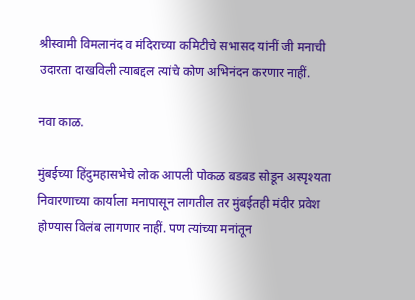श्रीस्वामी विमलानंद व मंदिराच्या कमिटीचे सभासद यांनीं जी मनाची उदारता दाखविली त्याबद्दल त्यांचे कोण अभिनंदन करणार नाहीं.

नवा काळ.

मुंबईच्या हिंदुमहासभेचे लोक आपली पोकळ बडबड सोडून अस्पृश्यता निवारणाच्या कार्याला मनापासून लागतील तर मुंबईतही मंदीर प्रवेश होण्यास विलंब लागणार नाहीं. पण त्यांच्या मनांतून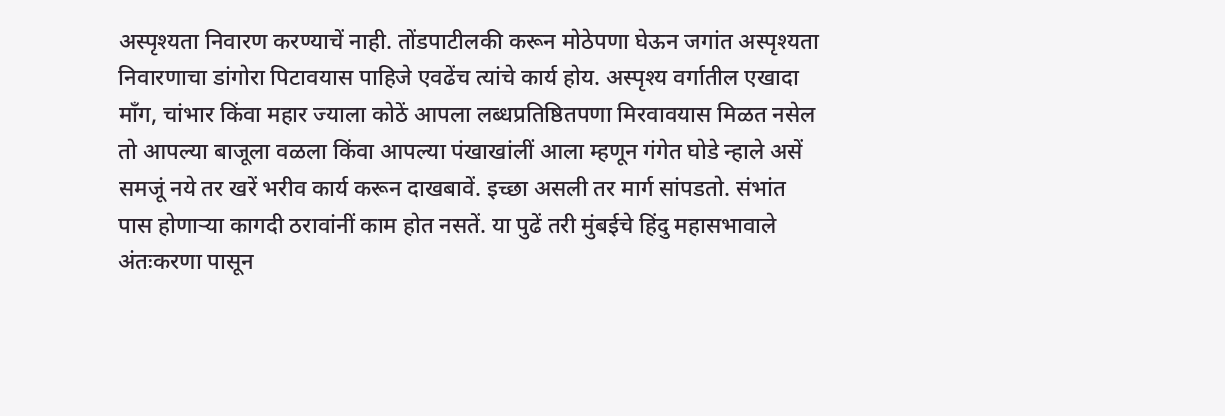अस्पृश्यता निवारण करण्याचें नाही. तोंडपाटीलकी करून मोठेपणा घेऊन जगांत अस्पृश्यता निवारणाचा डांगोरा पिटावयास पाहिजे एवढेंच त्यांचे कार्य होय. अस्पृश्य वर्गातील एखादा माँग, चांभार किंवा महार ज्याला कोठें आपला लब्धप्रतिष्ठितपणा मिरवावयास मिळत नसेल तो आपल्या बाजूला वळला किंवा आपल्या पंखाखांलीं आला म्हणून गंगेत घोडे न्हाले असें समजूं नये तर खरें भरीव कार्य करून दाखबावें. इच्छा असली तर मार्ग सांपडतो. संभांत पास होणाऱ्या कागदी ठरावांनीं काम होत नसतें. या पुढें तरी मुंबईचे हिंदु महासभावाले अंतःकरणा पासून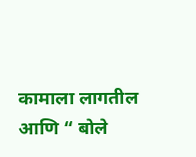कामाला लागतील आणि “ बोले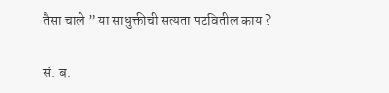तैसा चाले ” या साधुक्तीची सत्यता पटवितील काय ?

सं. ब.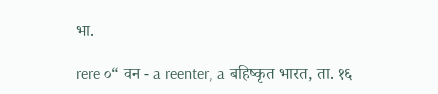भा.

rere ०“ वन - a reenter, a बहिष्कृत भारत, ता. १६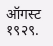ऑगस्ट १९२९.